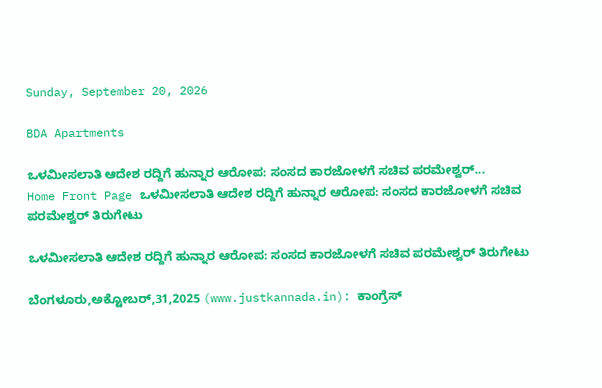Sunday, September 20, 2026

BDA Apartments

ಒಳಮೀಸಲಾತಿ ಆದೇಶ ರದ್ದಿಗೆ ಹುನ್ನಾರ ಆರೋಪ: ಸಂಸದ ಕಾರಜೋಳಗೆ ಸಚಿವ ಪರಮೇಶ್ವರ್...
Home Front Page ಒಳಮೀಸಲಾತಿ ಆದೇಶ ರದ್ದಿಗೆ ಹುನ್ನಾರ ಆರೋಪ: ಸಂಸದ ಕಾರಜೋಳಗೆ ಸಚಿವ ಪರಮೇಶ್ವರ್ ತಿರುಗೇಟು

ಒಳಮೀಸಲಾತಿ ಆದೇಶ ರದ್ದಿಗೆ ಹುನ್ನಾರ ಆರೋಪ: ಸಂಸದ ಕಾರಜೋಳಗೆ ಸಚಿವ ಪರಮೇಶ್ವರ್ ತಿರುಗೇಟು

ಬೆಂಗಳೂರು,ಅಕ್ಟೋಬರ್,31,2025 (www.justkannada.in): ಕಾಂಗ್ರೆಸ್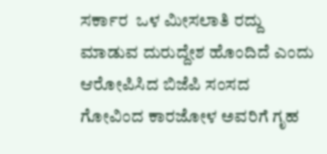ಸರ್ಕಾರ  ಒಳ ಮೀಸಲಾತಿ ರದ್ದು ಮಾಡುವ ದುರುದ್ದೇಶ ಹೊಂದಿದೆ ಎಂದು ಆರೋಪಿಸಿದ ಬಿಜೆಪಿ ಸಂಸದ ಗೋವಿಂದ ಕಾರಜೋಳ ಅವರಿಗೆ ಗೃಹ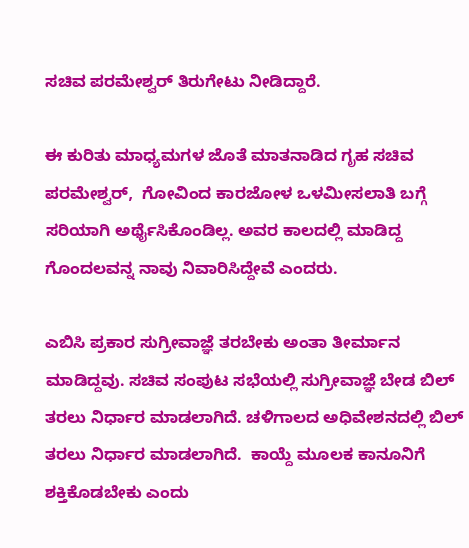ಸಚಿವ ಪರಮೇಶ್ವರ್ ತಿರುಗೇಟು ನೀಡಿದ್ದಾರೆ.

ಈ ಕುರಿತು ಮಾಧ್ಯಮಗಳ ಜೊತೆ ಮಾತನಾಡಿದ ಗೃಹ ಸಚಿವ ಪರಮೇಶ್ವರ್,  ಗೋವಿಂದ ಕಾರಜೋಳ ಒಳಮೀಸಲಾತಿ ಬಗ್ಗೆ ಸರಿಯಾಗಿ ಅರ್ಥೈಸಿಕೊಂಡಿಲ್ಲ. ಅವರ ಕಾಲದಲ್ಲಿ ಮಾಡಿದ್ದ ಗೊಂದಲವನ್ನ ನಾವು ನಿವಾರಿಸಿದ್ದೇವೆ ಎಂದರು.

ಎಬಿಸಿ ಪ್ರಕಾರ ಸುಗ್ರೀವಾಜ್ಞೆ ತರಬೇಕು ಅಂತಾ ತೀರ್ಮಾನ ಮಾಡಿದ್ದವು. ಸಚಿವ ಸಂಪುಟ ಸಭೆಯಲ್ಲಿ ಸುಗ್ರೀವಾಜ್ಞೆ ಬೇಡ ಬಿಲ್ ತರಲು ನಿರ್ಧಾರ ಮಾಡಲಾಗಿದೆ. ಚಳಿಗಾಲದ ಅಧಿವೇಶನದಲ್ಲಿ ಬಿಲ್ ತರಲು ನಿರ್ಧಾರ ಮಾಡಲಾಗಿದೆ.  ಕಾಯ್ದೆ ಮೂಲಕ ಕಾನೂನಿಗೆ ಶಕ್ತಿಕೊಡಬೇಕು ಎಂದು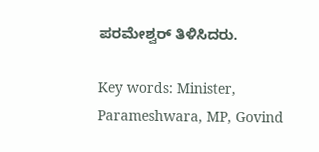ಪರಮೇಶ್ವರ್ ತಿಳಿಸಿದರು.

Key words: Minister, Parameshwara, MP, Govind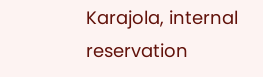Karajola, internal reservation